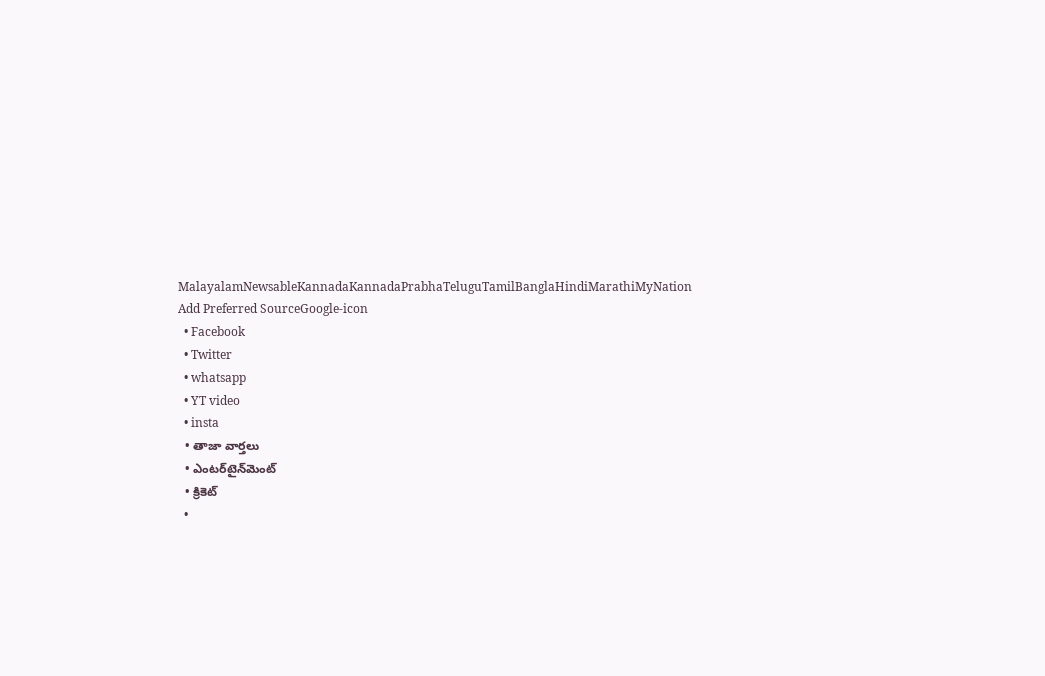MalayalamNewsableKannadaKannadaPrabhaTeluguTamilBanglaHindiMarathiMyNation
Add Preferred SourceGoogle-icon
  • Facebook
  • Twitter
  • whatsapp
  • YT video
  • insta
  • తాజా వార్తలు
  • ఎంటర్‌టైన్‌మెంట్
  • క్రికెట్
  •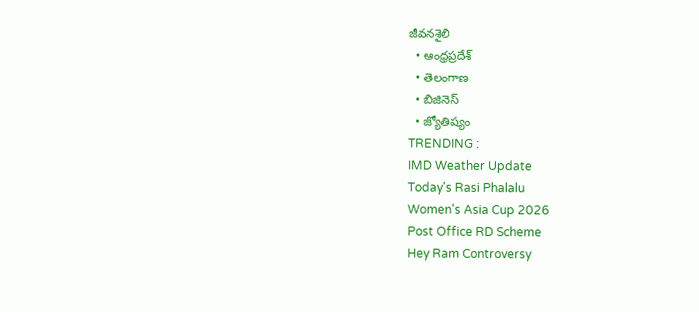జీవనశైలి
  • ఆంధ్రప్రదేశ్
  • తెలంగాణ
  • బిజినెస్
  • జ్యోతిష్యం
TRENDING :
IMD Weather Update
Today's Rasi Phalalu
Women's Asia Cup 2026
Post Office RD Scheme
Hey Ram Controversy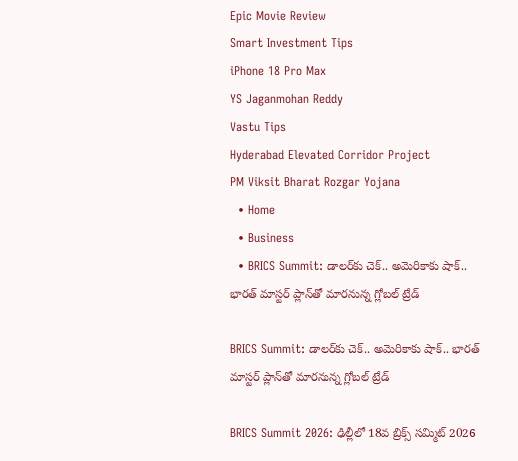Epic Movie Review
Smart Investment Tips
iPhone 18 Pro Max
YS Jaganmohan Reddy
Vastu Tips
Hyderabad Elevated Corridor Project
PM Viksit Bharat Rozgar Yojana
  • Home
  • Business
  • BRICS Summit: డాలర్‌కు చెక్.. అమెరికాకు షాక్.. భారత్ మాస్టర్ ప్లాన్‌తో మారనున్న గ్లోబల్ ట్రేడ్

BRICS Summit: డాలర్‌కు చెక్.. అమెరికాకు షాక్.. భారత్ మాస్టర్ ప్లాన్‌తో మారనున్న గ్లోబల్ ట్రేడ్

BRICS Summit 2026: ఢిల్లీలో 18వ బ్రిక్స్ సమ్మిట్ 2026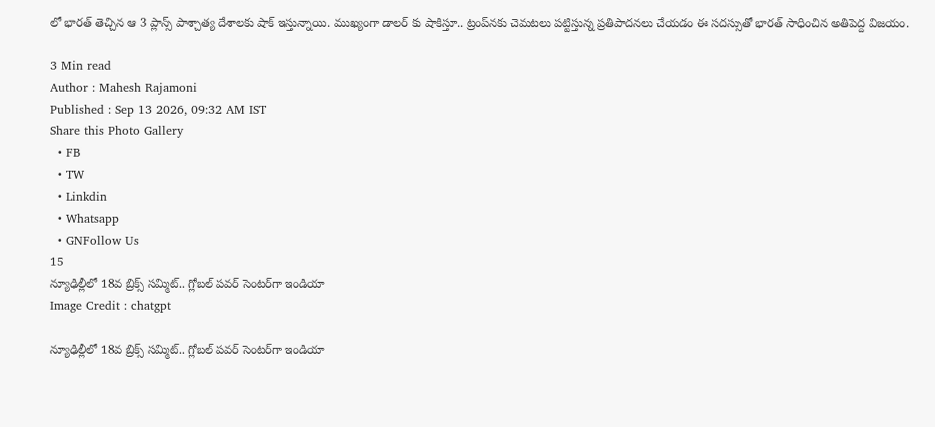లో భారత్ తెచ్చిన ఆ 3 ప్లాన్స్ పాశ్చాత్య దేశాలకు షాక్ ఇస్తున్నాయి. ముఖ్యంగా డాలర్ కు షాకిస్తూ.. ట్రంప్‌నకు చెమటలు పట్టిస్తున్న ప్రతిపాదనలు చేయడం ఈ సదస్సుతో భారత్ సాధించిన అతిపెద్ద విజయం.

3 Min read
Author : Mahesh Rajamoni
Published : Sep 13 2026, 09:32 AM IST
Share this Photo Gallery
  • FB
  • TW
  • Linkdin
  • Whatsapp
  • GNFollow Us
15
న్యూఢిల్లీలో 18వ బ్రిక్స్ సమ్మిట్.. గ్లోబల్ పవర్ సెంటర్‌గా ఇండియా
Image Credit : chatgpt

న్యూఢిల్లీలో 18వ బ్రిక్స్ సమ్మిట్.. గ్లోబల్ పవర్ సెంటర్‌గా ఇండియా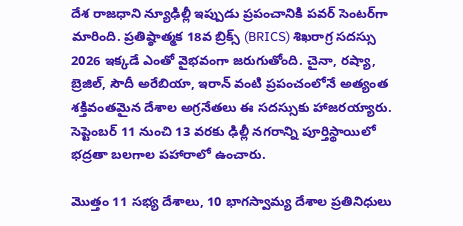దేశ రాజధాని న్యూఢిల్లీ ఇప్పుడు ప్రపంచానికి పవర్ సెంటర్‌గా మారింది. ప్రతిష్ఠాత్మక 18వ బ్రిక్స్ (BRICS) శిఖరాగ్ర సదస్సు 2026 ఇక్కడే ఎంతో వైభవంగా జరుగుతోంది. చైనా, రష్యా, బ్రెజిల్, సౌదీ అరేబియా, ఇరాన్ వంటి ప్రపంచంలోనే అత్యంత శక్తివంతమైన దేశాల అగ్రనేతలు ఈ సదస్సుకు హాజరయ్యారు. సెప్టెంబర్ 11 నుంచి 13 వరకు ఢిల్లీ నగరాన్ని పూర్తిస్థాయిలో భద్రతా బలగాల పహారాలో ఉంచారు.

మొత్తం 11 సభ్య దేశాలు, 10 భాగస్వామ్య దేశాల ప్రతినిధులు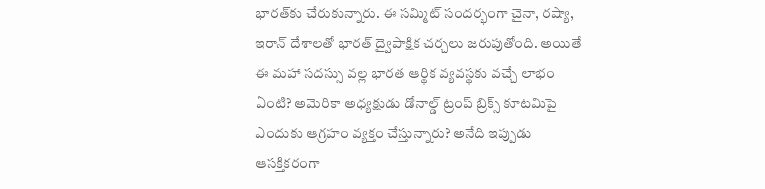భారత్‌కు చేరుకున్నారు. ఈ సమ్మిట్ సందర్భంగా చైనా, రష్యా, ఇరాన్ దేశాలతో భారత్ ద్వైపాక్షిక చర్చలు జరుపుతోంది. అయితే ఈ మహా సదస్సు వల్ల భారత ఆర్థిక వ్యవస్థకు వచ్చే లాభం ఏంటి? అమెరికా అధ్యక్షుడు డోనాల్డ్ ట్రంప్ బ్రిక్స్ కూటమిపై ఎందుకు ఆగ్రహం వ్యక్తం చేస్తున్నారు? అనేది ఇప్పుడు ఆసక్తికరంగా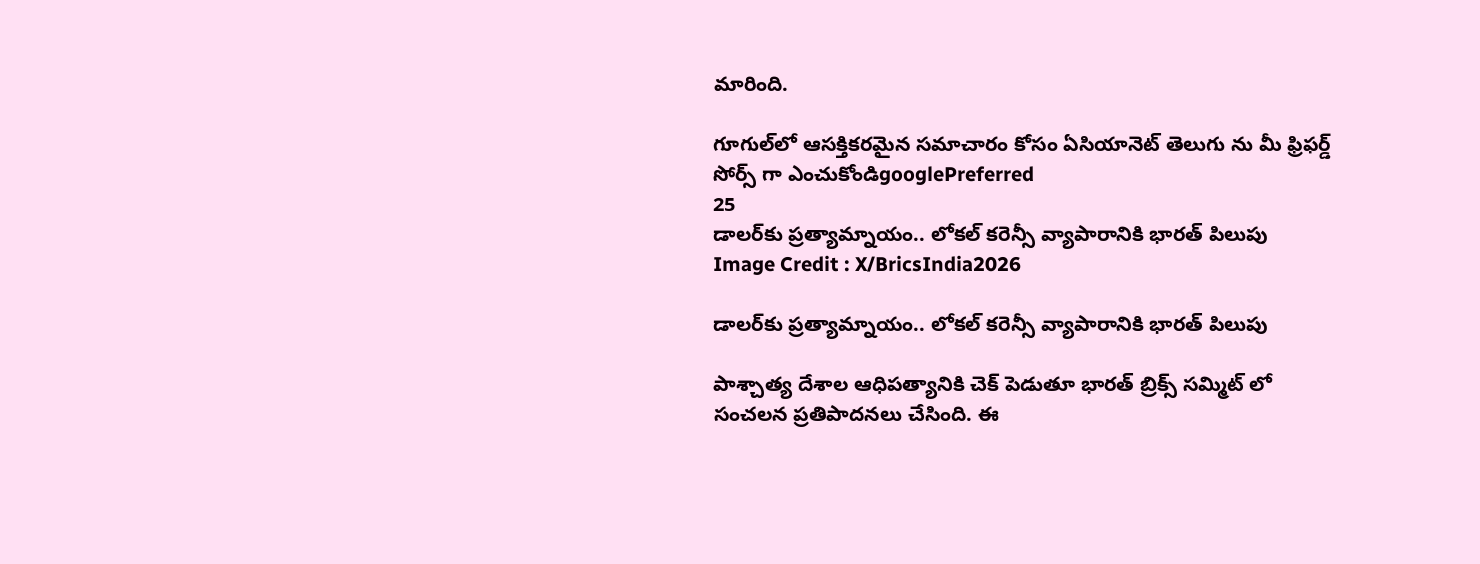మారింది.

గూగుల్‌లో ఆసక్తికరమైన సమాచారం కోసం ఏసియానెట్ తెలుగు ను మీ ఫ్రిఫర్డ్ సోర్స్ గా ఎంచుకోండిgooglePreferred
25
డాలర్‌కు ప్రత్యామ్నాయం.. లోకల్ కరెన్సీ వ్యాపారానికి భారత్ పిలుపు
Image Credit : X/BricsIndia2026

డాలర్‌కు ప్రత్యామ్నాయం.. లోకల్ కరెన్సీ వ్యాపారానికి భారత్ పిలుపు

పాశ్చాత్య దేశాల ఆధిపత్యానికి చెక్ పెడుతూ భారత్ బ్రిక్స్ సమ్మిట్ లో సంచలన ప్రతిపాదనలు చేసింది. ఈ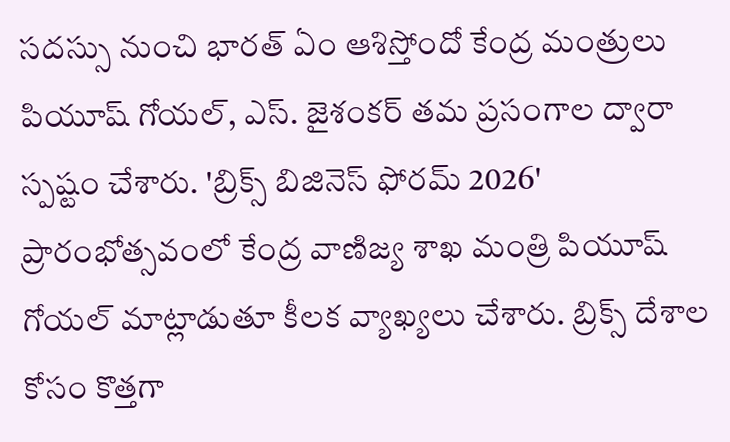సదస్సు నుంచి భారత్ ఏం ఆశిస్తోందో కేంద్ర మంత్రులు పియూష్ గోయల్, ఎస్. జైశంకర్ తమ ప్రసంగాల ద్వారా స్పష్టం చేశారు. 'బ్రిక్స్ బిజినెస్ ఫోరమ్ 2026' ప్రారంభోత్సవంలో కేంద్ర వాణిజ్య శాఖ మంత్రి పియూష్ గోయల్ మాట్లాడుతూ కీలక వ్యాఖ్యలు చేశారు. బ్రిక్స్ దేశాల కోసం కొత్తగా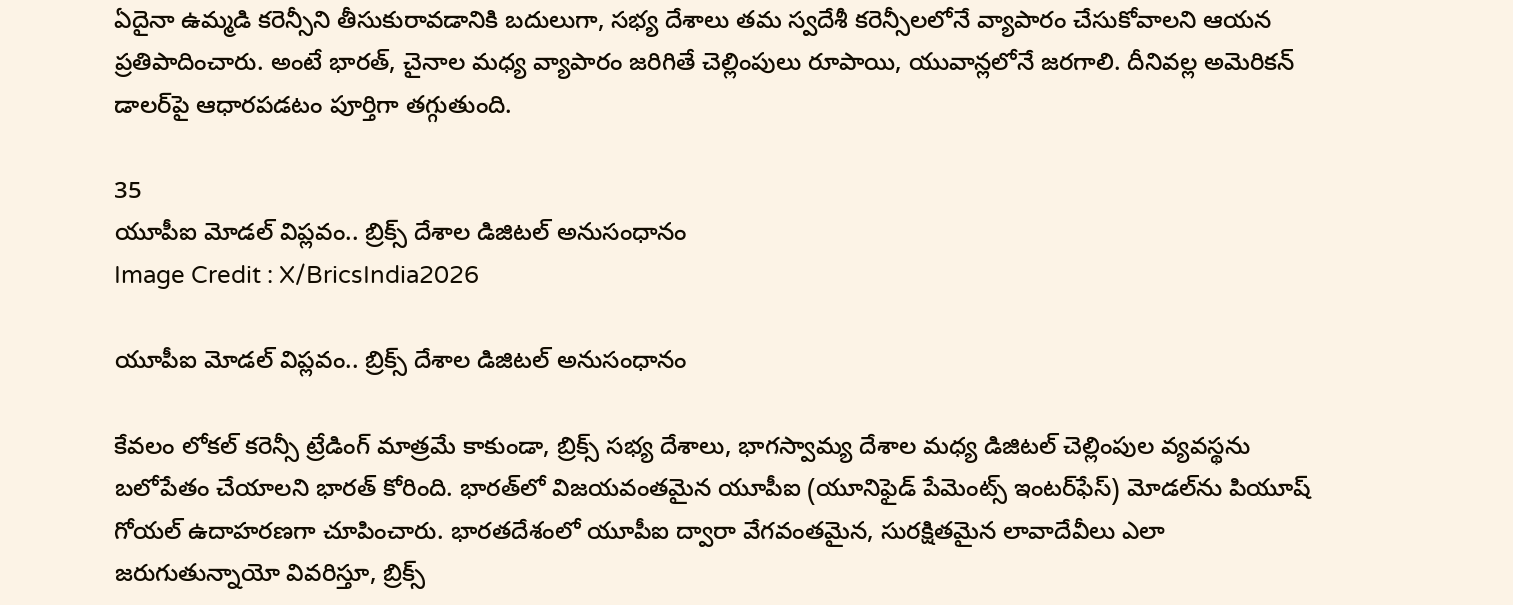ఏదైనా ఉమ్మడి కరెన్సీని తీసుకురావడానికి బదులుగా, సభ్య దేశాలు తమ స్వదేశీ కరెన్సీలలోనే వ్యాపారం చేసుకోవాలని ఆయన ప్రతిపాదించారు. అంటే భారత్, చైనాల మధ్య వ్యాపారం జరిగితే చెల్లింపులు రూపాయి, యువాన్లలోనే జరగాలి. దీనివల్ల అమెరికన్ డాలర్‌పై ఆధారపడటం పూర్తిగా తగ్గుతుంది.

35
యూపీఐ మోడల్ విప్లవం.. బ్రిక్స్ దేశాల డిజిటల్ అనుసంధానం
Image Credit : X/BricsIndia2026

యూపీఐ మోడల్ విప్లవం.. బ్రిక్స్ దేశాల డిజిటల్ అనుసంధానం

కేవలం లోకల్ కరెన్సీ ట్రేడింగ్ మాత్రమే కాకుండా, బ్రిక్స్ సభ్య దేశాలు, భాగస్వామ్య దేశాల మధ్య డిజిటల్ చెల్లింపుల వ్యవస్థను బలోపేతం చేయాలని భారత్ కోరింది. భారత్‌లో విజయవంతమైన యూపీఐ (యూనిఫైడ్ పేమెంట్స్ ఇంటర్‌ఫేస్) మోడల్‌ను పియూష్ గోయల్ ఉదాహరణగా చూపించారు. భారతదేశంలో యూపీఐ ద్వారా వేగవంతమైన, సురక్షితమైన లావాదేవీలు ఎలా జరుగుతున్నాయో వివరిస్తూ, బ్రిక్స్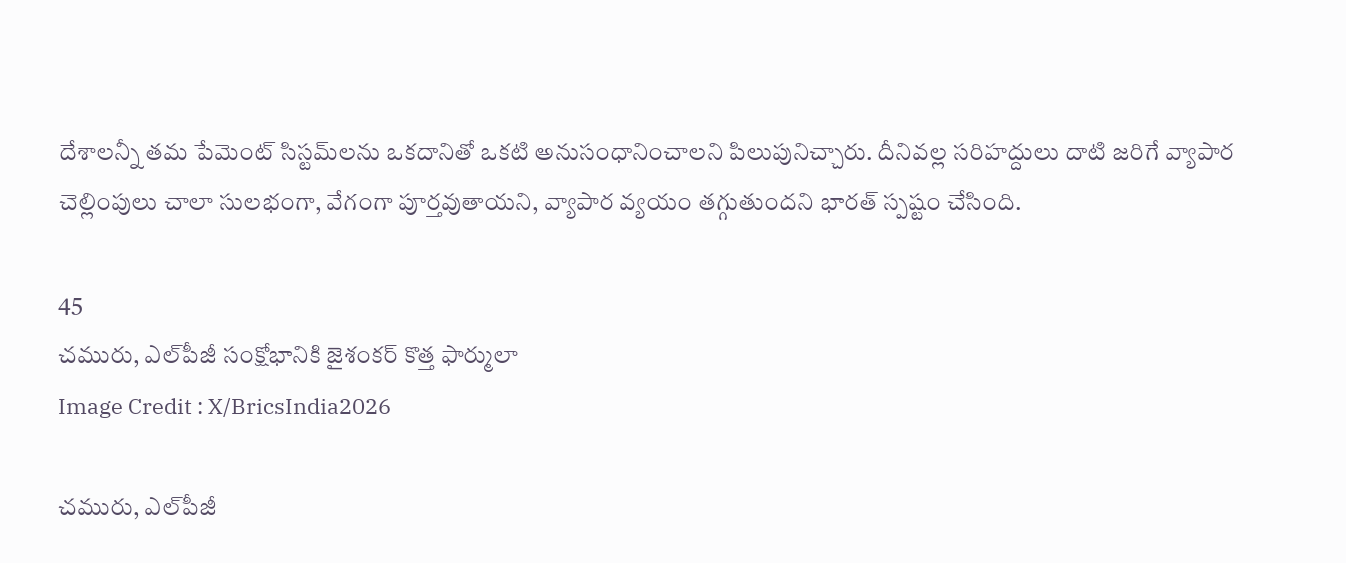దేశాలన్నీ తమ పేమెంట్ సిస్టమ్‌లను ఒకదానితో ఒకటి అనుసంధానించాలని పిలుపునిచ్చారు. దీనివల్ల సరిహద్దులు దాటి జరిగే వ్యాపార చెల్లింపులు చాలా సులభంగా, వేగంగా పూర్తవుతాయని, వ్యాపార వ్యయం తగ్గుతుందని భారత్ స్పష్టం చేసింది.

45
చమురు, ఎల్‌పీజీ సంక్షోభానికి జైశంకర్ కొత్త ఫార్ములా
Image Credit : X/BricsIndia2026

చమురు, ఎల్‌పీజీ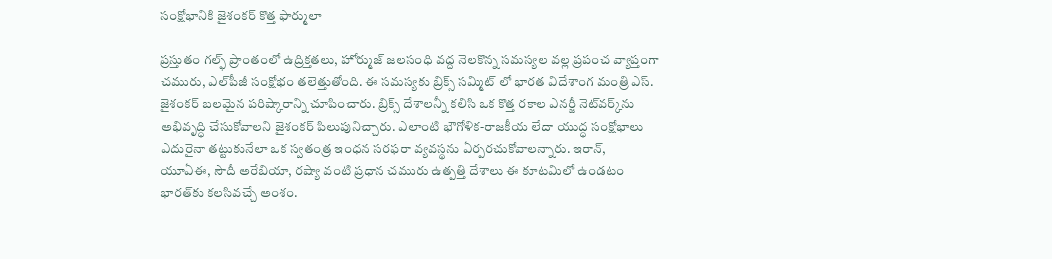సంక్షోభానికి జైశంకర్ కొత్త ఫార్ములా

ప్రస్తుతం గల్ఫ్ ప్రాంతంలో ఉద్రిక్తతలు, హోర్ముజ్ జలసంధి వద్ద నెలకొన్న సమస్యల వల్ల ప్రపంచ వ్యాప్తంగా చమురు, ఎల్‌పీజీ సంక్షోభం తలెత్తుతోంది. ఈ సమస్యకు బ్రిక్స్ సమ్మిట్ లో భారత విదేశాంగ మంత్రి ఎస్. జైశంకర్ బలమైన పరిష్కారాన్ని చూపించారు. బ్రిక్స్ దేశాలన్నీ కలిసి ఒక కొత్త రకాల ఎనర్జీ నెట్‌వర్క్‌ను అభివృద్ధి చేసుకోవాలని జైశంకర్ పిలుపునిచ్చారు. ఎలాంటి భౌగోళిక-రాజకీయ లేదా యుద్ధ సంక్షోభాలు ఎదురైనా తట్టుకునేలా ఒక స్వతంత్ర ఇంధన సరఫరా వ్యవస్థను ఏర్పరచుకోవాలన్నారు. ఇరాన్, యూఏఈ, సౌదీ అరేబియా, రష్యా వంటి ప్రధాన చమురు ఉత్పత్తి దేశాలు ఈ కూటమిలో ఉండటం భారత్‌కు కలసివచ్చే అంశం.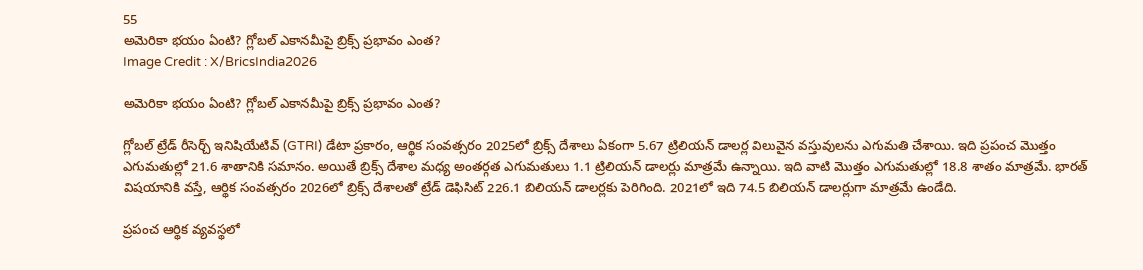55
అమెరికా భయం ఏంటి? గ్లోబల్ ఎకానమీపై బ్రిక్స్ ప్రభావం ఎంత?
Image Credit : X/BricsIndia2026

అమెరికా భయం ఏంటి? గ్లోబల్ ఎకానమీపై బ్రిక్స్ ప్రభావం ఎంత?

గ్లోబల్ ట్రేడ్ రీసెర్చ్ ఇనిషియేటివ్ (GTRI) డేటా ప్రకారం, ఆర్థిక సంవత్సరం 2025లో బ్రిక్స్ దేశాలు ఏకంగా 5.67 ట్రిలియన్ డాలర్ల విలువైన వస్తువులను ఎగుమతి చేశాయి. ఇది ప్రపంచ మొత్తం ఎగుమతుల్లో 21.6 శాతానికి సమానం. అయితే బ్రిక్స్ దేశాల మధ్య అంతర్గత ఎగుమతులు 1.1 ట్రిలియన్ డాలర్లు మాత్రమే ఉన్నాయి. ఇది వాటి మొత్తం ఎగుమతుల్లో 18.8 శాతం మాత్రమే. భారత్ విషయానికి వస్తే, ఆర్థిక సంవత్సరం 2026లో బ్రిక్స్ దేశాలతో ట్రేడ్ డెఫిసిట్ 226.1 బిలియన్ డాలర్లకు పెరిగింది. 2021లో ఇది 74.5 బిలియన్ డాలర్లుగా మాత్రమే ఉండేది.

ప్రపంచ ఆర్థిక వ్యవస్థలో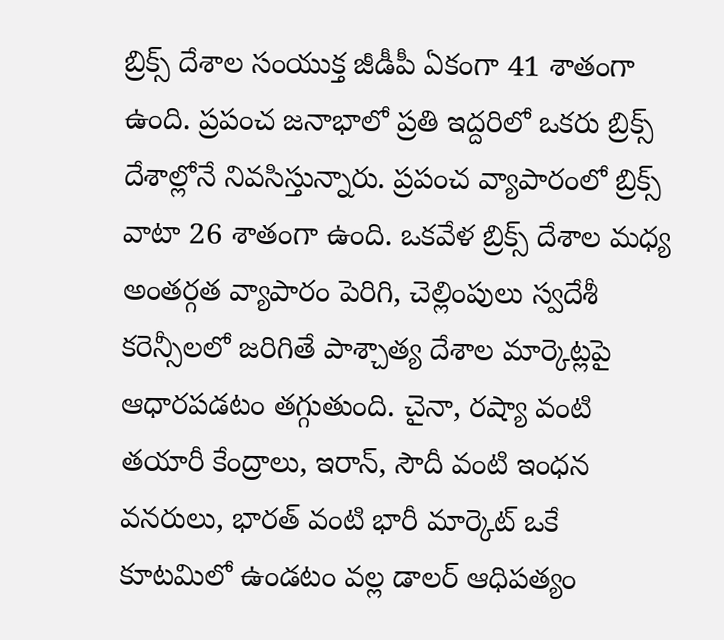బ్రిక్స్ దేశాల సంయుక్త జీడీపీ ఏకంగా 41 శాతంగా ఉంది. ప్రపంచ జనాభాలో ప్రతి ఇద్దరిలో ఒకరు బ్రిక్స్ దేశాల్లోనే నివసిస్తున్నారు. ప్రపంచ వ్యాపారంలో బ్రిక్స్ వాటా 26 శాతంగా ఉంది. ఒకవేళ బ్రిక్స్ దేశాల మధ్య అంతర్గత వ్యాపారం పెరిగి, చెల్లింపులు స్వదేశీ కరెన్సీలలో జరిగితే పాశ్చాత్య దేశాల మార్కెట్లపై ఆధారపడటం తగ్గుతుంది. చైనా, రష్యా వంటి తయారీ కేంద్రాలు, ఇరాన్, సౌదీ వంటి ఇంధన వనరులు, భారత్ వంటి భారీ మార్కెట్ ఒకే కూటమిలో ఉండటం వల్ల డాలర్ ఆధిపత్యం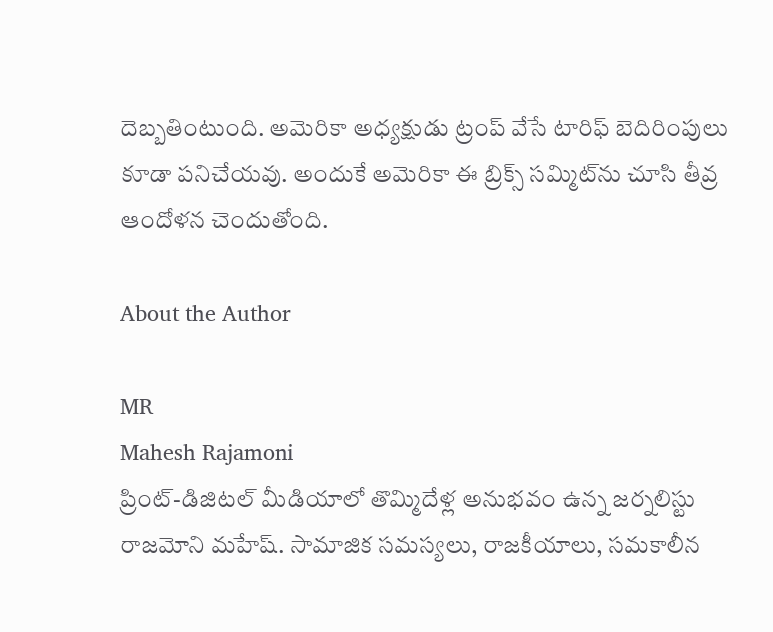దెబ్బతింటుంది. అమెరికా అధ్యక్షుడు ట్రంప్ వేసే టారిఫ్ బెదిరింపులు కూడా పనిచేయవు. అందుకే అమెరికా ఈ బ్రిక్స్ సమ్మిట్‌ను చూసి తీవ్ర ఆందోళన చెందుతోంది.

About the Author

MR
Mahesh Rajamoni
ప్రింట్-డిజిటల్ మీడియాలో తొమ్మిదేళ్ల అనుభవం ఉన్న జ‌ర్న‌లిస్టు రాజమోని మహేష్. సామాజిక సమస్యలు, రాజకీయాలు, సమకాలీన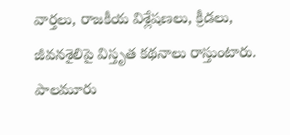వార్తలు, రాజకీయ విశ్లేషణలు, క్రీడలు, జీవనశైలిపై విస్తృత క‌థ‌నాలు రాస్తుంటారు. పాలమూరు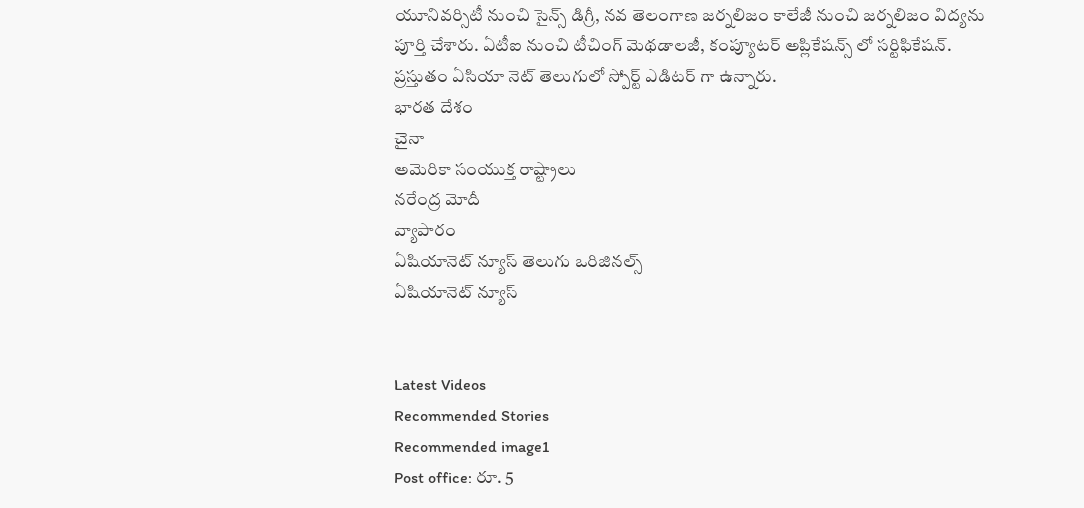యూనివర్సిటీ నుంచి సైన్స్ డిగ్రీ, నవ తెలంగాణ జర్నలిజం కాలేజీ నుంచి జర్నలిజం విద్యను పూర్తి చేశారు. ఏటీఐ నుంచి టీచింగ్ మెథడాలజీ, కంప్యూటర్ అప్లికేషన్స్ లో సర్టిఫికేషన్. ప్రస్తుతం ఏసియా నెట్ తెలుగులో స్పోర్ట్ ఎడిటర్ గా ఉన్నారు.
భారత దేశం
చైనా
అమెరికా సంయుక్త రాష్ట్రాలు
నరేంద్ర మోదీ
వ్యాపారం
ఏషియానెట్ న్యూస్ తెలుగు ఒరిజినల్స్
ఏషియానెట్ న్యూస్


Latest Videos
Recommended Stories
Recommended image1
Post office: రూ. 5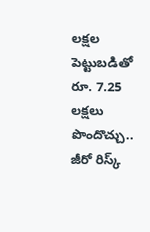ల‌క్ష‌ల పెట్టుబ‌డితో రూ. 7.25 ల‌క్ష‌లు పొందొచ్చు.. జీరో రిస్క్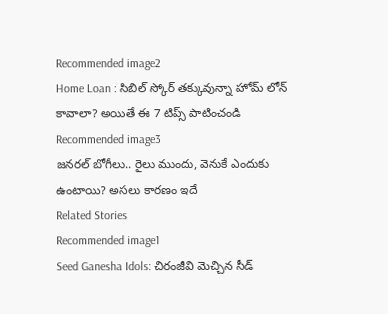Recommended image2
Home Loan : సిబిల్ స్కోర్ తక్కువున్నా హోమ్ లోన్ కావాలా? అయితే ఈ 7 టిప్స్ పాటించండి
Recommended image3
జనరల్ బోగీలు.. రైలు ముందు, వెనుకే ఎందుకు ఉంటాయి? అసలు కారణం ఇదే
Related Stories
Recommended image1
Seed Ganesha Idols: చిరంజీవి మెచ్చిన సీడ్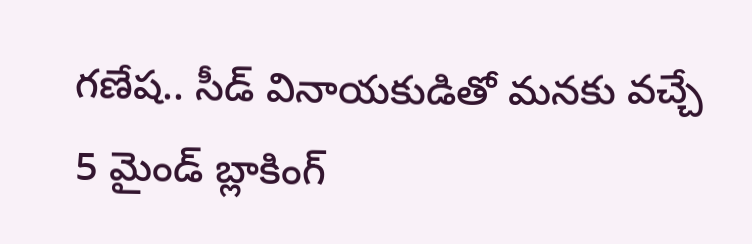గణేష.. సీడ్ వినాయకుడితో మనకు వచ్చే 5 మైండ్ బ్లాకింగ్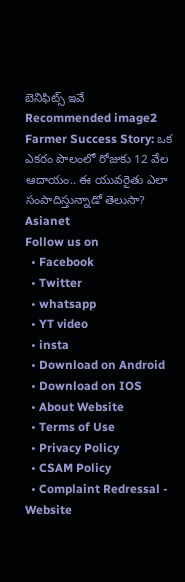బెనిఫిట్స్ ఇవే
Recommended image2
Farmer Success Story: ఒక ఎకరం పొలంలో రోజుకు 12 వేల ఆదాయం.. ఈ యువరైతు ఎలా సంపాదిస్తున్నాడో తెలుసా?
Asianet
Follow us on
  • Facebook
  • Twitter
  • whatsapp
  • YT video
  • insta
  • Download on Android
  • Download on IOS
  • About Website
  • Terms of Use
  • Privacy Policy
  • CSAM Policy
  • Complaint Redressal - Website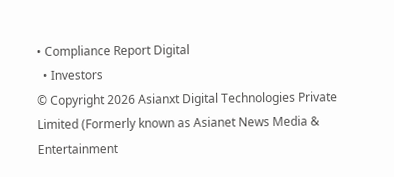• Compliance Report Digital
  • Investors
© Copyright 2026 Asianxt Digital Technologies Private Limited (Formerly known as Asianet News Media & Entertainment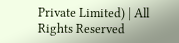Private Limited) | All Rights Reserved